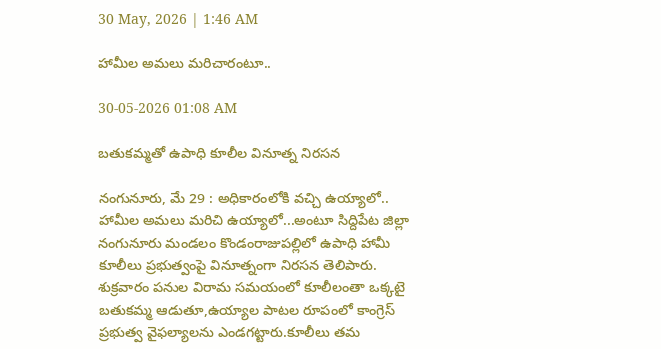30 May, 2026 | 1:46 AM

హామీల అమలు మరిచారంటూ..

30-05-2026 01:08 AM

బతుకమ్మతో ఉపాధి కూలీల వినూత్న నిరసన

నంగునూరు, మే 29 : అధికారంలోకి వచ్చి ఉయ్యాలో.. హామీల అమలు మరిచి ఉయ్యాలో...అంటూ సిద్దిపేట జిల్లా నంగునూరు మండలం కొండంరాజుపల్లిలో ఉపాధి హామీ కూలీలు ప్రభుత్వంపై వినూత్నంగా నిరసన తెలిపారు. శుక్రవారం పనుల విరామ సమయంలో కూలీలంతా ఒక్కటై బతుకమ్మ ఆడుతూ,ఉయ్యాల పాటల రూపంలో కాంగ్రెస్ ప్రభుత్వ వైఫల్యాలను ఎండగట్టారు.కూలీలు తమ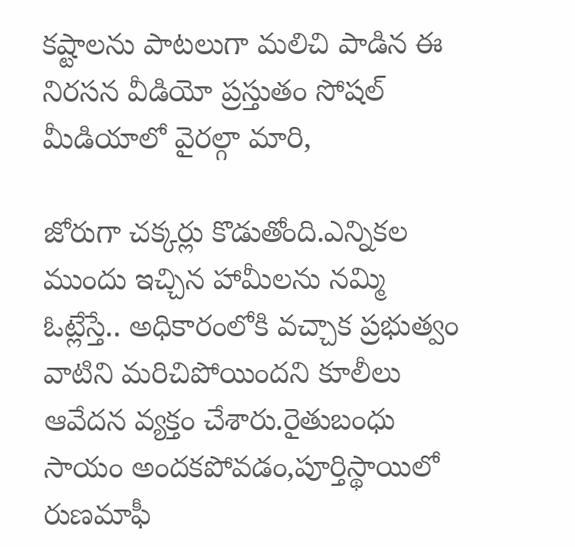కష్టాలను పాటలుగా మలిచి పాడిన ఈ నిరసన వీడియో ప్రస్తుతం సోషల్ మీడియాలో వైరల్గా మారి,

జోరుగా చక్కర్లు కొడుతోంది.ఎన్నికల ముందు ఇచ్చిన హామీలను నమ్మి ఓట్లేస్తే.. అధికారంలోకి వచ్చాక ప్రభుత్వం వాటిని మరిచిపోయిందని కూలీలు ఆవేదన వ్యక్తం చేశారు.రైతుబంధు సాయం అందకపోవడం,పూర్తిస్థాయిలో రుణమాఫీ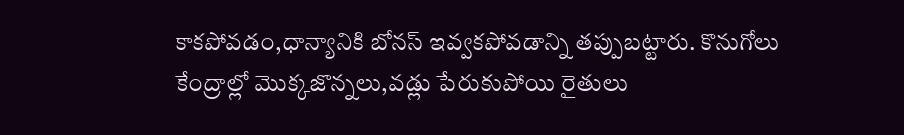కాకపోవడం,ధాన్యానికి బోనస్ ఇవ్వకపోవడాన్ని తప్పుబట్టారు. కొనుగోలు కేంద్రాల్లో మొక్కజొన్నలు,వడ్లు పేరుకుపోయి రైతులు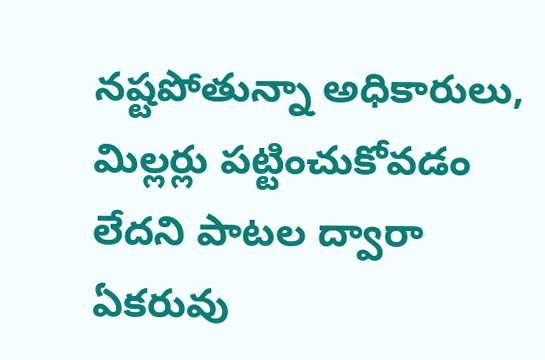నష్టపోతున్నా అధికారులు, మిల్లర్లు పట్టించుకోవడం లేదని పాటల ద్వారా ఏకరువు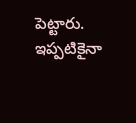పెట్టారు. ఇప్పటికైనా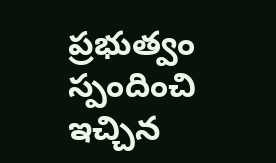ప్రభుత్వం స్పందించి ఇచ్చిన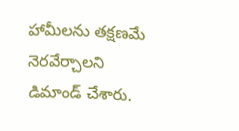హామీలను తక్షణమే నెరవేర్చాలని డిమాండ్ చేశారు.